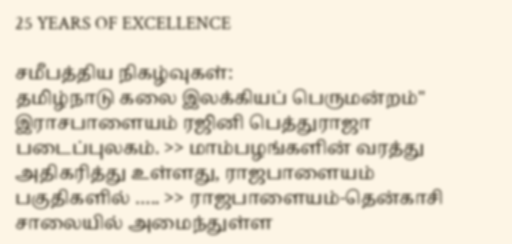25 YEARS OF EXCELLENCE

சமீபத்திய நிகழ்வுகள்:
தமிழ்நாடு கலை இலக்கியப் பெருமன்றம்" இராசபாளையம் ரஜினி பெத்துராஜா படைப்புலகம். >> மாம்பழங்களின் வரத்து அதிகரித்து உள்ளது, ராஜபாளையம் பகுதிகளில் ….. >> ராஜபாளையம்-தென்காசி சாலையில் அமைந்துள்ள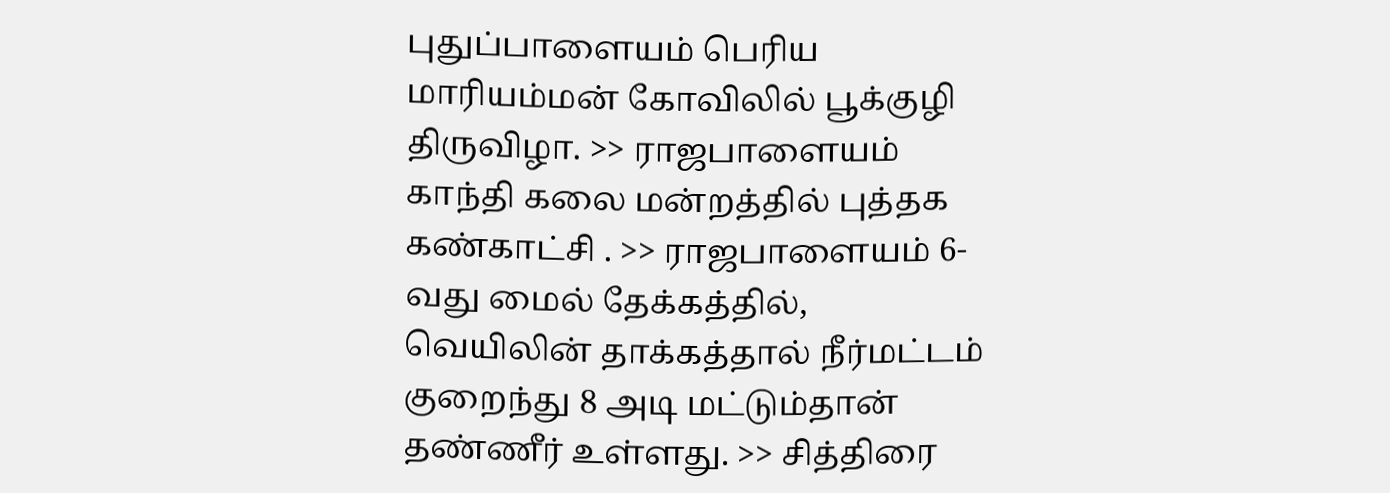புதுப்பாளையம் பெரிய மாரியம்மன் கோவிலில் பூக்குழி திருவிழா. >> ராஜபாளையம் காந்தி கலை மன்றத்தில் புத்தக கண்காட்சி . >> ராஜபாளையம் 6-வது மைல் தேக்கத்தில், வெயிலின் தாக்கத்தால் நீர்மட்டம் குறைந்து 8 அடி மட்டும்தான் தண்ணீர் உள்ளது. >> சித்திரை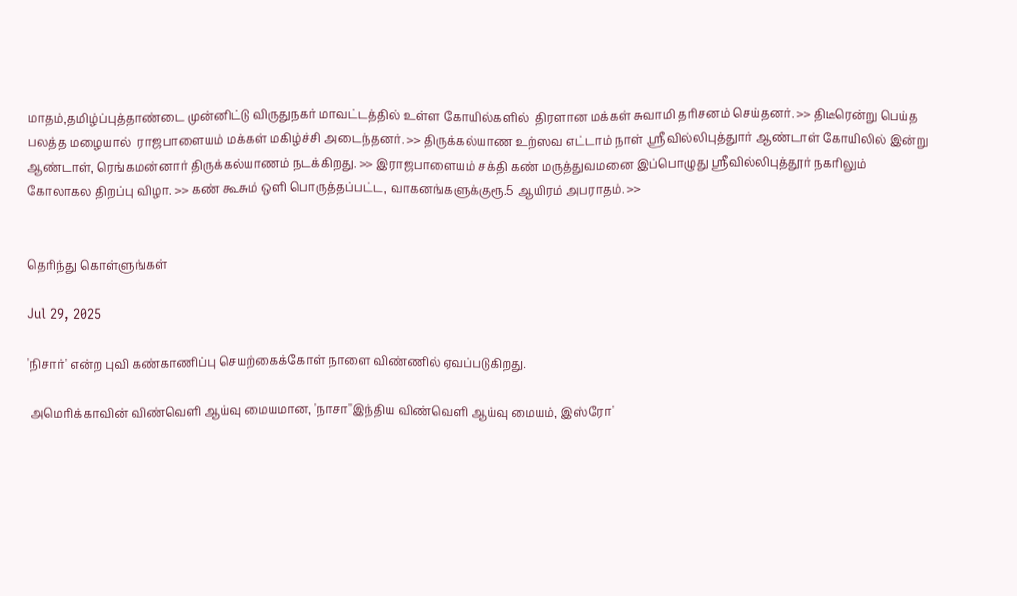மாதம்,தமிழ்ப்புத்தாண்டை முன்னிட்டு விருதுநகர் மாவட்டத்தில் உள்ள கோயில்களில்  திரளான மக்கள் சுவாமி தரிசனம் செய்தனர். >> திடீரென்று பெய்த பலத்த மழையால்  ராஜபாளையம் மக்கள் மகிழ்ச்சி அடைந்தனர். >> திருக்கல்யாண உற்ஸவ எட்டாம் நாள் ,ஸ்ரீவில்லிபுத்துார் ஆண்டாள் கோயிலில் இன்று ஆண்டாள், ரெங்கமன்னார் திருக்கல்யாணம் நடக்கிறது. >> இராஜபாளையம் சக்தி கண் மருத்துவமனை இப்பொழுது ஸ்ரீவில்லிபுத்தூர் நகரிலும் கோலாகல திறப்பு விழா. >> கண் கூசும் ஒளி பொருத்தப்பட்ட, வாகனங்களுக்குரூ.5 ஆயிரம் அபராதம். >>


தெரிந்து கொள்ளுங்கள்

Jul 29, 2025

'நிசார்' என்ற புவி கண்காணிப்பு செயற்கைக்கோள் நாளை விண்ணில் ஏவப்படுகிறது.

 அமெரிக்காவின் விண்வெளி ஆய்வு மையமான, 'நாசா''இந்திய விண்வெளி ஆய்வு மையம், இஸ்ரோ'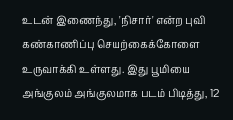உடன் இணைந்து, 'நிசார்' என்ற புவி கண்காணிப்பு செயற்கைக்கோளை உருவாக்கி உள்ளது. இது பூமியை அங்குலம் அங்குலமாக படம் பிடித்து, 12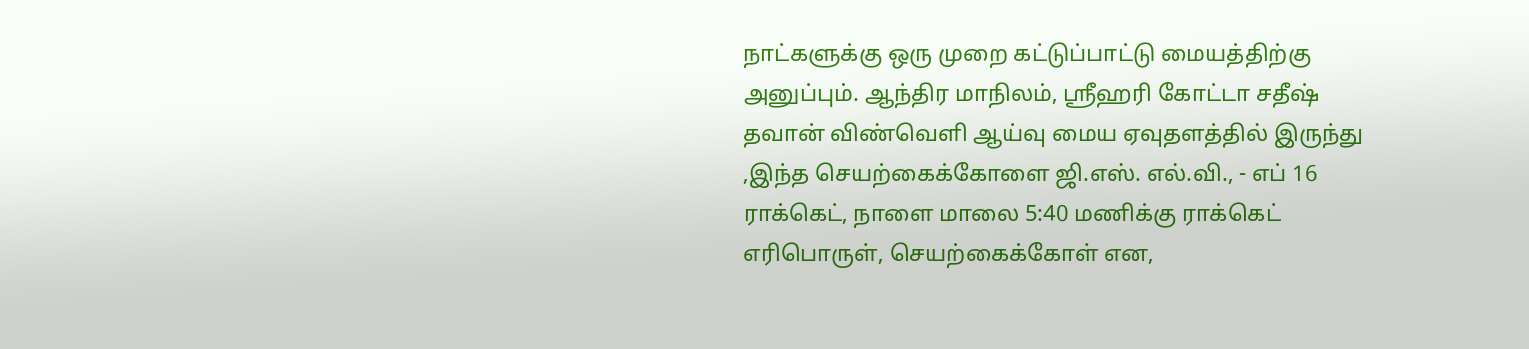நாட்களுக்கு ஒரு முறை கட்டுப்பாட்டு மையத்திற்கு அனுப்பும். ஆந்திர மாநிலம், ஸ்ரீஹரி கோட்டா சதீஷ் தவான் விண்வெளி ஆய்வு மைய ஏவுதளத்தில் இருந்து ,இந்த செயற்கைக்கோளை ஜி.எஸ். எல்.வி., - எப் 16 ராக்கெட், நாளை மாலை 5:40 மணிக்கு ராக்கெட் எரிபொருள், செயற்கைக்கோள் என,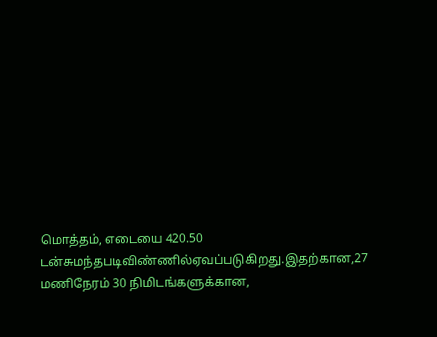மொத்தம், எடையை 420.50 டன்சுமந்தபடிவிண்ணில்ஏவப்படுகிறது.இதற்கான,27 மணிநேரம் 30 நிமிடங்களுக்கான,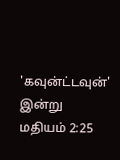'கவுன்ட்டவுன்' இன்று மதியம் 2:25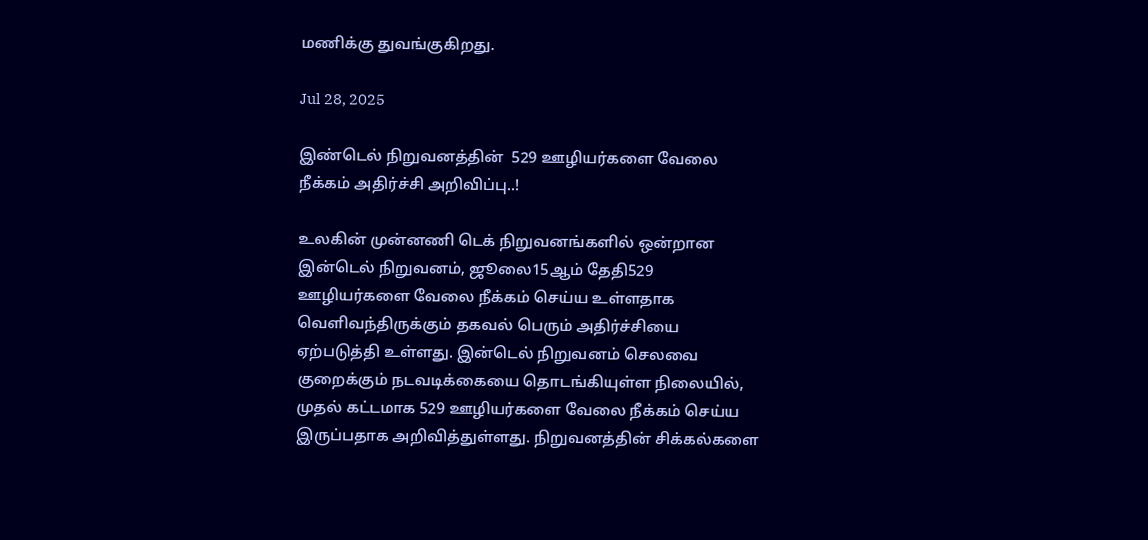மணிக்கு துவங்குகிறது.

Jul 28, 2025

இண்டெல் நிறுவனத்தின்  529 ஊழியர்களை வேலை நீக்கம் அதிர்ச்சி அறிவிப்பு..!

உலகின் முன்னணி டெக் நிறுவனங்களில் ஒன்றான இன்டெல் நிறுவனம், ஜூலை15ஆம் தேதி529 ஊழியர்களை வேலை நீக்கம் செய்ய உள்ளதாக வெளிவந்திருக்கும் தகவல் பெரும் அதிர்ச்சியை ஏற்படுத்தி உள்ளது. இன்டெல் நிறுவனம் செலவை குறைக்கும் நடவடிக்கையை தொடங்கியுள்ள நிலையில், முதல் கட்டமாக 529 ஊழியர்களை வேலை நீக்கம் செய்ய இருப்பதாக அறிவித்துள்ளது. நிறுவனத்தின் சிக்கல்களை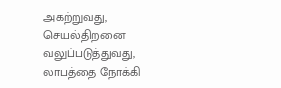அகற்றுவது,  செயல்திறனை வலுப்படுத்துவது, லாபத்தை நோக்கி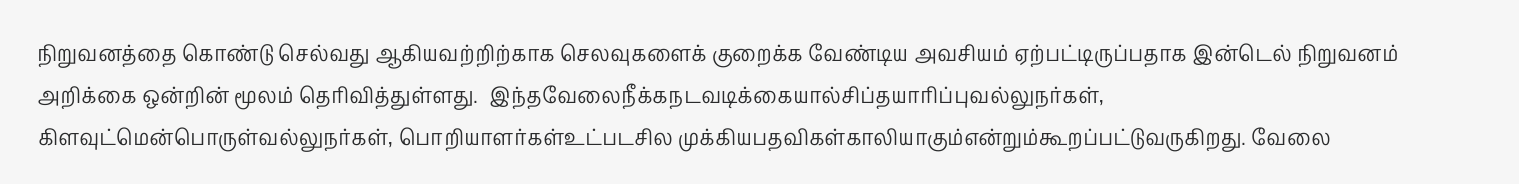நிறுவனத்தை கொண்டு செல்வது ஆகியவற்றிற்காக செலவுகளைக் குறைக்க வேண்டிய அவசியம் ஏற்பட்டிருப்பதாக இன்டெல் நிறுவனம் அறிக்கை ஒன்றின் மூலம் தெரிவித்துள்ளது.  இந்தவேலைநீக்கநடவடிக்கையால்சிப்தயாரிப்புவல்லுநர்கள், கிளவுட்மென்பொருள்வல்லுநர்கள், பொறியாளர்கள்உட்படசில முக்கியபதவிகள்காலியாகும்என்றும்கூறப்பட்டுவருகிறது. வேலை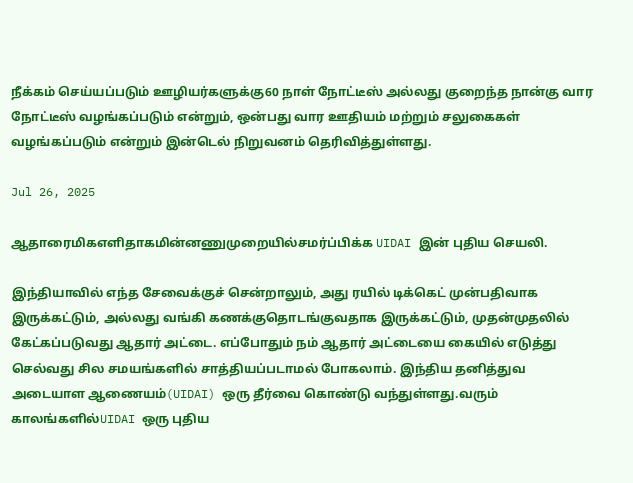நீக்கம் செய்யப்படும் ஊழியர்களுக்கு60 நாள் நோட்டீஸ் அல்லது குறைந்த நான்கு வார நோட்டீஸ் வழங்கப்படும் என்றும், ஒன்பது வார ஊதியம் மற்றும் சலுகைகள் வழங்கப்படும் என்றும் இன்டெல் நிறுவனம் தெரிவித்துள்ளது.

Jul 26, 2025

ஆதாரைமிகஎளிதாகமின்னணுமுறையில்சமர்ப்பிக்க UIDAI இன் புதிய செயலி.

இந்தியாவில் எந்த சேவைக்குச் சென்றாலும், அது ரயில் டிக்கெட் முன்பதிவாக இருக்கட்டும், அல்லது வங்கி கணக்குதொடங்குவதாக இருக்கட்டும், முதன்முதலில் கேட்கப்படுவது ஆதார் அட்டை. எப்போதும் நம் ஆதார் அட்டையை கையில் எடுத்து செல்வது சில சமயங்களில் சாத்தியப்படாமல் போகலாம். இந்திய தனித்துவ அடையாள ஆணையம்(UIDAI) ஒரு தீர்வை கொண்டு வந்துள்ளது.வரும் காலங்களில்UIDAI ஒரு புதிய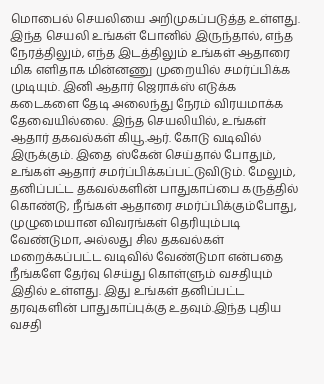மொபைல் செயலியை அறிமுகப்படுத்த உள்ளது. இந்த செயலி உங்கள் போனில் இருந்தால், எந்த நேரத்திலும், எந்த இடத்திலும் உங்கள் ஆதாரை மிக எளிதாக மின்னணு முறையில் சமர்ப்பிக்க முடியும். இனி ஆதார் ஜெராக்ஸ் எடுக்க கடைகளை தேடி அலைந்து நேரம் விரயமாக்க தேவையில்லை. இந்த செயலியில், உங்கள் ஆதார் தகவல்கள் கியூ.ஆர். கோடு வடிவில் இருக்கும். இதை ஸ்கேன் செய்தால் போதும், உங்கள் ஆதார் சமர்ப்பிக்கப்பட்டுவிடும். மேலும், தனிப்பட்ட தகவல்களின் பாதுகாப்பை கருத்தில் கொண்டு, நீங்கள் ஆதாரை சமர்ப்பிக்கும்போது, முழுமையான விவரங்கள் தெரியும்படி வேண்டுமா, அல்லது சில தகவல்கள் மறைக்கப்பட்ட வடிவில் வேண்டுமா என்பதை நீங்களே தேர்வு செய்து கொள்ளும் வசதியும் இதில் உள்ளது. இது உங்கள் தனிப்பட்ட தரவுகளின் பாதுகாப்புக்கு உதவும்.இந்த புதிய வசதி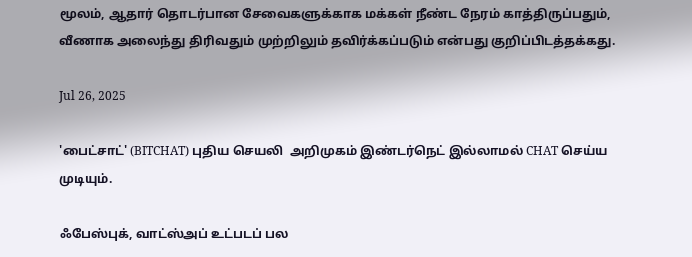மூலம், ஆதார் தொடர்பான சேவைகளுக்காக மக்கள் நீண்ட நேரம் காத்திருப்பதும், வீணாக அலைந்து திரிவதும் முற்றிலும் தவிர்க்கப்படும் என்பது குறிப்பிடத்தக்கது.

Jul 26, 2025

'பைட்சாட்' (BITCHAT) புதிய செயலி  அறிமுகம் இண்டர்நெட் இல்லாமல் CHAT செய்ய முடியும்.

ஃபேஸ்புக், வாட்ஸ்அப் உட்படப் பல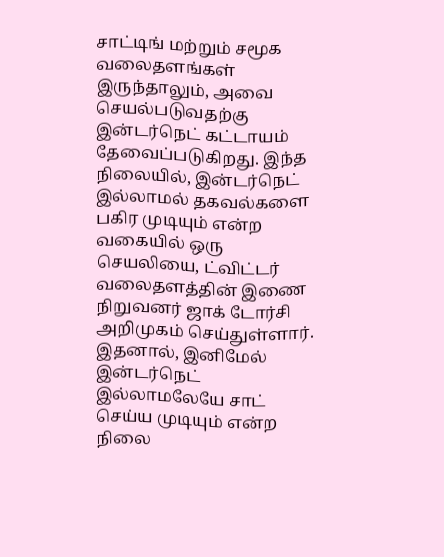சாட்டிங் மற்றும் சமூக வலைதளங்கள் இருந்தாலும், அவை செயல்படுவதற்கு இன்டர்நெட் கட்டாயம் தேவைப்படுகிறது. இந்த நிலையில், இன்டர்நெட் இல்லாமல் தகவல்களை பகிர முடியும் என்ற வகையில் ஒரு செயலியை, ட்விட்டர் வலைதளத்தின் இணை நிறுவனர் ஜாக் டோர்சி அறிமுகம் செய்துள்ளார். இதனால், இனிமேல் இன்டர்நெட் இல்லாமலேயே சாட் செய்ய முடியும் என்ற நிலை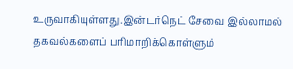உருவாகியுள்ளது.இன்டர்நெட் சேவை இல்லாமல் தகவல்களைப் பரிமாறிக்கொள்ளும்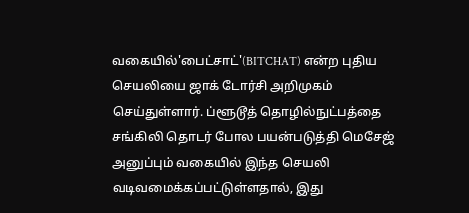வகையில்'பைட்சாட்'(BITCHAT) என்ற புதிய செயலியை ஜாக் டோர்சி அறிமுகம் செய்துள்ளார். ப்ளூடூத் தொழில்நுட்பத்தை சங்கிலி தொடர் போல பயன்படுத்தி மெசேஜ் அனுப்பும் வகையில் இந்த செயலி வடிவமைக்கப்பட்டுள்ளதால், இது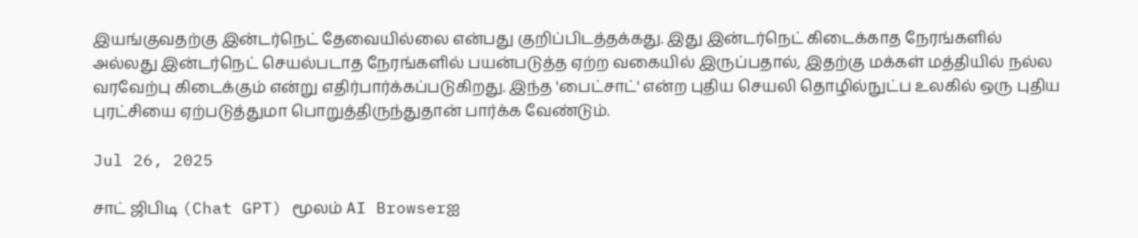இயங்குவதற்கு இன்டர்நெட் தேவையில்லை என்பது குறிப்பிடத்தக்கது. இது இன்டர்நெட் கிடைக்காத நேரங்களில் அல்லது இன்டர்நெட் செயல்படாத நேரங்களில் பயன்படுத்த ஏற்ற வகையில் இருப்பதால், இதற்கு மக்கள் மத்தியில் நல்ல வரவேற்பு கிடைக்கும் என்று எதிர்பார்க்கப்படுகிறது. இந்த 'பைட்சாட்' என்ற புதிய செயலி தொழில்நுட்ப உலகில் ஒரு புதிய புரட்சியை ஏற்படுத்துமா பொறுத்திருந்துதான் பார்க்க வேண்டும்.

Jul 26, 2025

சாட் ஜிபிடி (Chat GPT) மூலம் AI Browserஐ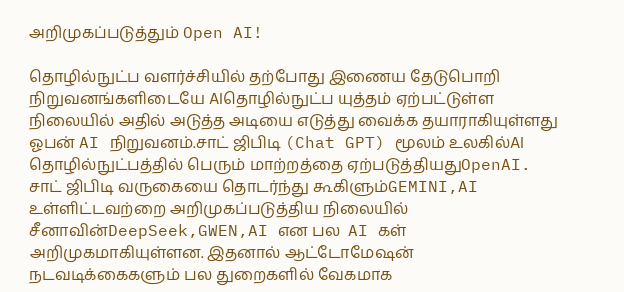அறிமுகப்படுத்தும் Open AI!

தொழில்நுட்ப வளர்ச்சியில் தற்போது இணைய தேடுபொறி நிறுவனங்களிடையே AIதொழில்நுட்ப யுத்தம் ஏற்பட்டுள்ள நிலையில் அதில் அடுத்த அடியை எடுத்து வைக்க தயாராகியுள்ளது ஓபன் AI நிறுவனம்.சாட் ஜிபிடி (Chat GPT) மூலம் உலகில்AI தொழில்நுட்பத்தில் பெரும் மாற்றத்தை ஏற்படுத்தியதுOpenAI. சாட் ஜிபிடி வருகையை தொடர்ந்து கூகிளும்GEMINI,AI உள்ளிட்டவற்றை அறிமுகப்படுத்திய நிலையில் சீனாவின்DeepSeek,GWEN,AI என பல  AI கள் அறிமுகமாகியுள்ளன. இதனால் ஆட்டோமேஷன் நடவடிக்கைகளும் பல துறைகளில் வேகமாக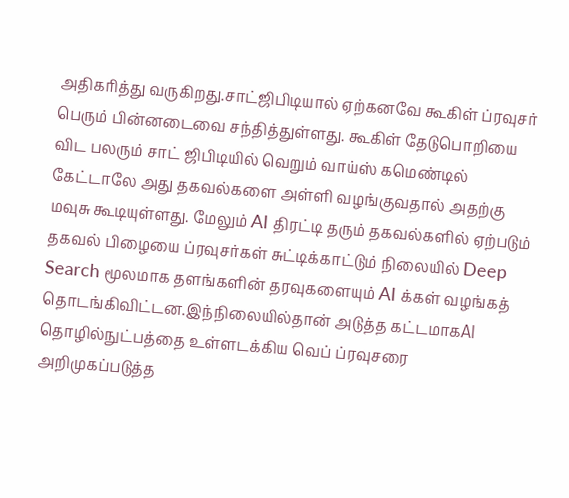அதிகரித்து வருகிறது.சாட்ஜிபிடியால் ஏற்கனவே கூகிள் ப்ரவுசர் பெரும் பின்னடைவை சந்தித்துள்ளது. கூகிள் தேடுபொறியை விட பலரும் சாட் ஜிபிடியில் வெறும் வாய்ஸ் கமெண்டில் கேட்டாலே அது தகவல்களை அள்ளி வழங்குவதால் அதற்கு மவுசு கூடியுள்ளது. மேலும் AI திரட்டி தரும் தகவல்களில் ஏற்படும் தகவல் பிழையை ப்ரவுசர்கள் சுட்டிக்காட்டும் நிலையில் Deep Search மூலமாக தளங்களின் தரவுகளையும் AI க்கள் வழங்கத் தொடங்கிவிட்டன.இந்நிலையில்தான் அடுத்த கட்டமாகAI தொழில்நுட்பத்தை உள்ளடக்கிய வெப் ப்ரவுசரை அறிமுகப்படுத்த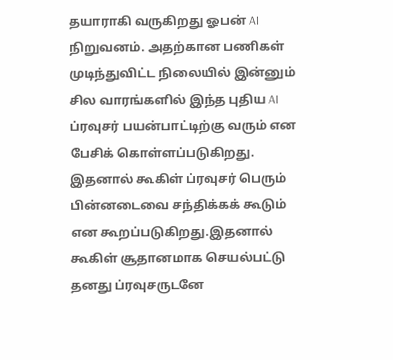தயாராகி வருகிறது ஓபன் AI நிறுவனம். அதற்கான பணிகள் முடிந்துவிட்ட நிலையில் இன்னும் சில வாரங்களில் இந்த புதிய AI ப்ரவுசர் பயன்பாட்டிற்கு வரும் என பேசிக் கொள்ளப்படுகிறது. இதனால் கூகிள் ப்ரவுசர் பெரும் பின்னடைவை சந்திக்கக் கூடும் என கூறப்படுகிறது.இதனால் கூகிள் சூதானமாக செயல்பட்டு தனது ப்ரவுசருடனே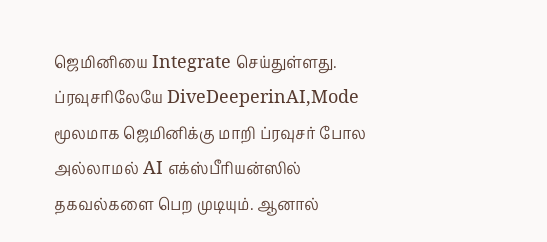ஜெமினியை Integrate செய்துள்ளது. ப்ரவுசரிலேயே DiveDeeperinAI,Mode மூலமாக ஜெமினிக்கு மாறி ப்ரவுசர் போல அல்லாமல் AI எக்ஸ்பீரியன்ஸில் தகவல்களை பெற முடியும். ஆனால்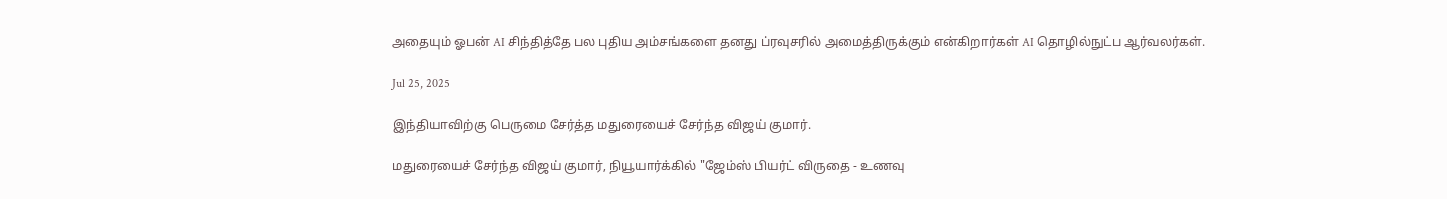அதையும் ஓபன் AI சிந்தித்தே பல புதிய அம்சங்களை தனது ப்ரவுசரில் அமைத்திருக்கும் என்கிறார்கள் AI தொழில்நுட்ப ஆர்வலர்கள்.

Jul 25, 2025

இந்தியாவிற்கு பெருமை சேர்த்த மதுரையைச் சேர்ந்த விஜய் குமார்.

மதுரையைச் சேர்ந்த விஜய் குமார், நியூயார்க்கில் "ஜேம்ஸ் பியர்ட் விருதை - உணவு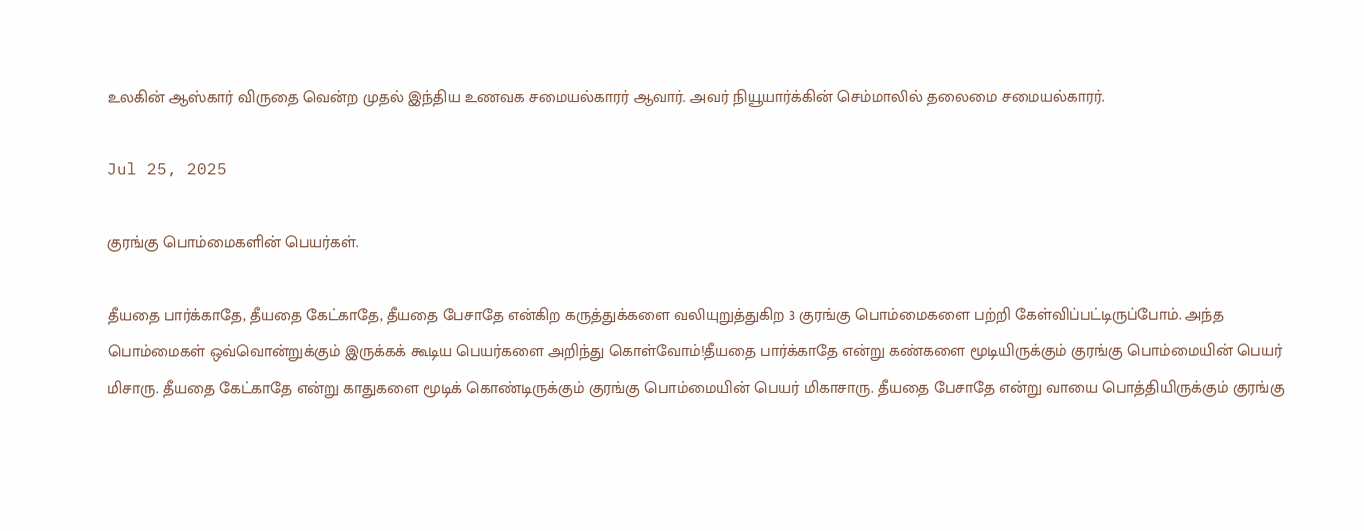உலகின் ஆஸ்கார் விருதை வென்ற முதல் இந்திய உணவக சமையல்காரர் ஆவார். அவர் நியூயார்க்கின் செம்மாலில் தலைமை சமையல்காரர்.

Jul 25, 2025

குரங்கு பொம்மைகளின் பெயர்கள்.

தீயதை பார்க்காதே, தீயதை கேட்காதே, தீயதை பேசாதே என்கிற கருத்துக்களை வலியுறுத்துகிற 3 குரங்கு பொம்மைகளை பற்றி கேள்விப்பட்டிருப்போம். அந்த பொம்மைகள் ஒவ்வொன்றுக்கும் இருக்கக் கூடிய பெயர்களை அறிந்து கொள்வோம்!தீயதை பார்க்காதே என்று கண்களை மூடியிருக்கும் குரங்கு பொம்மையின் பெயர் மிசாரு. தீயதை கேட்காதே என்று காதுகளை மூடிக் கொண்டிருக்கும் குரங்கு பொம்மையின் பெயர் மிகாசாரு. தீயதை பேசாதே என்று வாயை பொத்தியிருக்கும் குரங்கு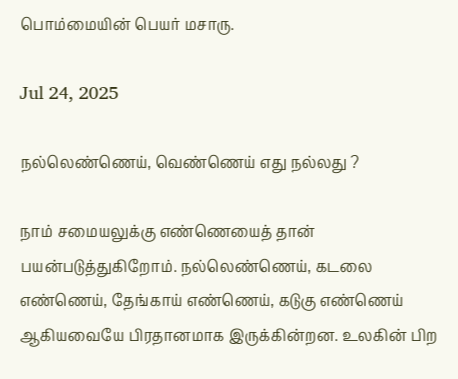பொம்மையின் பெயர் மசாரு.

Jul 24, 2025

நல்லெண்ணெய், வெண்ணெய் எது நல்லது ?

நாம் சமையலுக்கு எண்ணெயைத் தான் பயன்படுத்துகிறோம். நல்லெண்ணெய், கடலை எண்ணெய், தேங்காய் எண்ணெய், கடுகு எண்ணெய் ஆகியவையே பிரதானமாக இருக்கின்றன. உலகின் பிற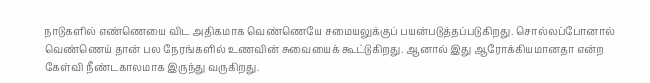நாடுகளில் எண்ணெயை விட அதிகமாக வெண்ணெயே சமையலுக்குப் பயன்படுத்தப்படுகிறது. சொல்லப்போனால் வெண்ணெய் தான் பல நேரங்களில் உணவின் சுவையைக் கூட்டுகிறது. ஆனால் இது ஆரோக்கியமானதா என்ற கேள்வி நீண்டகாலமாக இருந்து வருகிறது.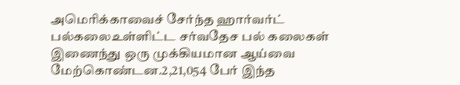அமெரிக்காவைச் சேர்ந்த ஹார்வர்ட் பல்கலைஉள்ளிட்ட சர்வதேச பல் கலைகள் இணைந்து ஒரு முக்கியமான ஆய்வை  மேற்கொண்டன.2,21,054 பேர் இந்த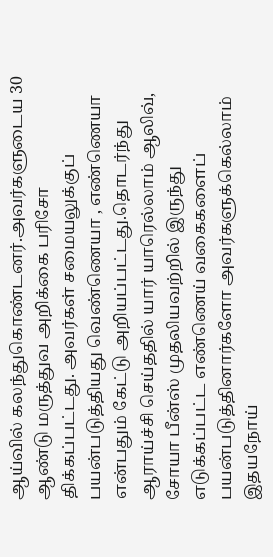ஆய்வில் கலந்துகொண்டனர்.அவர்களுடைய 30 ஆண்டு மருத்துவ அறிக்கை பரிசோ திக்கப்பட்டது. அவர்கள் சமையலுக்குப் பயன்படுத்தியது வெண்ணெயா , எண்ணெயா என்பதும் கேட்டு அறியப்பட்டது.தொடர்ந்து ஆராய்ச்சி செய்ததில் யார் யாரெல்லாம் ஆலிவ், சோயா பீன்ஸ் முதலியவற்றில் இருந்து எடுக்கப்பட்ட எண்ணெய் வகைகளைப் பயன்படுத்தினார்களோ அவர்களுக்கெல்லாம் இதயநோய்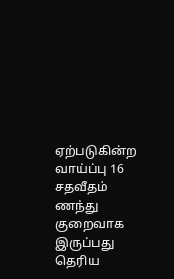ஏற்படுகின்ற வாய்ப்பு 16 சதவீதம் ணந்து குறைவாக இருப்பது தெரிய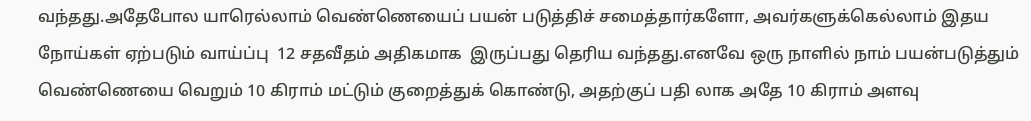வந்தது.அதேபோல யாரெல்லாம் வெண்ணெயைப் பயன் படுத்திச் சமைத்தார்களோ, அவர்களுக்கெல்லாம் இதய நோய்கள் ஏற்படும் வாய்ப்பு  12 சதவீதம் அதிகமாக  இருப்பது தெரிய வந்தது.எனவே ஒரு நாளில் நாம் பயன்படுத்தும் வெண்ணெயை வெறும் 10 கிராம் மட்டும் குறைத்துக் கொண்டு, அதற்குப் பதி லாக அதே 10 கிராம் அளவு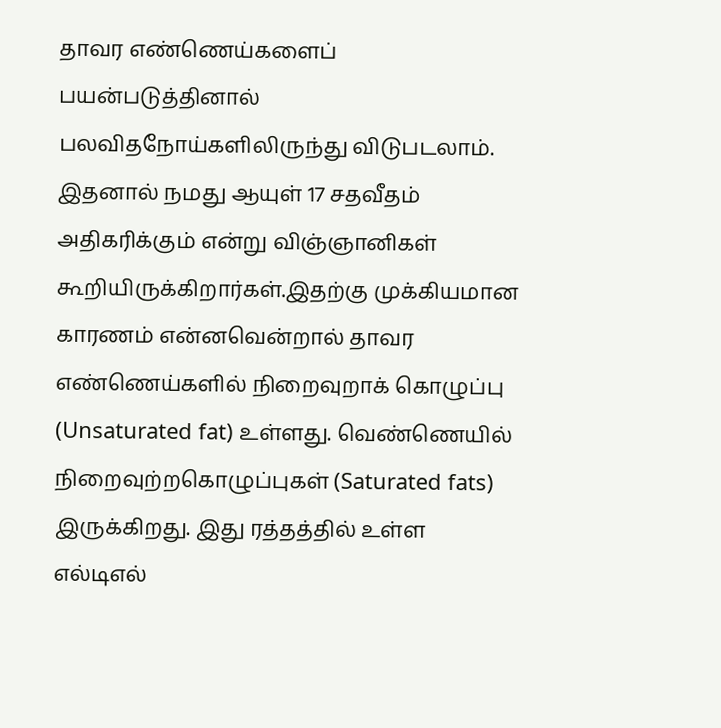தாவர எண்ணெய்களைப் பயன்படுத்தினால் பலவிதநோய்களிலிருந்து விடுபடலாம். இதனால் நமது ஆயுள் 17 சதவீதம் அதிகரிக்கும் என்று விஞ்ஞானிகள் கூறியிருக்கிறார்கள்.இதற்கு முக்கியமான காரணம் என்னவென்றால் தாவர எண்ணெய்களில் நிறைவுறாக் கொழுப்பு (Unsaturated fat) உள்ளது. வெண்ணெயில் நிறைவுற்றகொழுப்புகள் (Saturated fats) இருக்கிறது. இது ரத்தத்தில் உள்ள எல்டிஎல்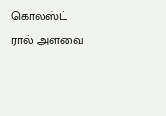கொலஸ்ட் ரால் அளவை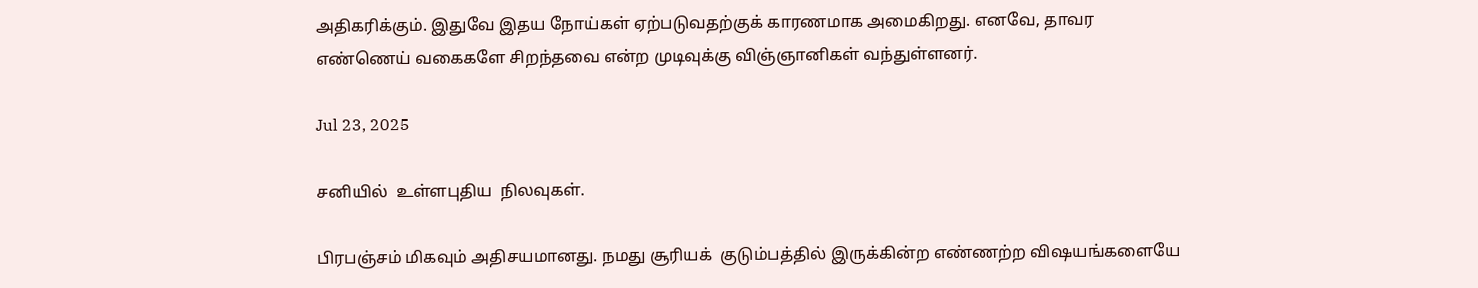அதிகரிக்கும். இதுவே இதய நோய்கள் ஏற்படுவதற்குக் காரணமாக அமைகிறது. எனவே, தாவர எண்ணெய் வகைகளே சிறந்தவை என்ற முடிவுக்கு விஞ்ஞானிகள் வந்துள்ளனர்.

Jul 23, 2025

சனியில்  உள்ளபுதிய  நிலவுகள்.

பிரபஞ்சம் மிகவும் அதிசயமானது. நமது சூரியக்  குடும்பத்தில் இருக்கின்ற எண்ணற்ற விஷயங்களையே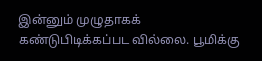இன்னும் முழுதாகக் கண்டுபிடிக்கப்பட வில்லை. பூமிக்கு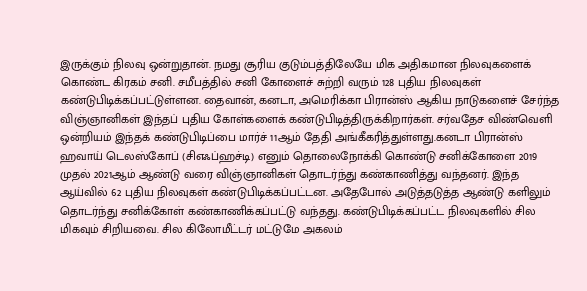இருக்கும் நிலவு ஒன்றுதான். நமது சூரிய குடும்பத்திலேயே மிக அதிகமான நிலவுகளைக் கொண்ட கிரகம் சனி. சமீபத்தில் சனி கோளைச் சுற்றி வரும் 128 புதிய நிலவுகள் கண்டுபிடிக்கப்பட்டுள்ளன. தைவான், கனடா, அமெரிக்கா பிரான்ஸ் ஆகிய நாடுகளைச் சேர்ந்த விஞ்ஞானிகள் இந்தப் புதிய கோள்களைக் கண்டுபிடித்திருக்கிறார்கள். சர்வதேச விண்வெளி ஒன்றியம் இந்தக் கண்டுபிடிப்பை மார்ச் 11ஆம் தேதி அங்கீகரித்துள்ளது.கனடா பிரான்ஸ் ஹவாய் டெலஸ்கோப் (சிஎஃப்ஹச்டி) எனும் தொலைநோக்கி கொண்டு சனிக்கோளை 2019 முதல் 2021ஆம் ஆண்டு வரை விஞ்ஞானிகள் தொடர்ந்து கண்காணித்து வந்தனர். இந்த ஆய்வில் 62 புதிய நிலவுகள் கண்டுபிடிக்கப்பட்டன. அதேபோல் அடுத்தடுத்த ஆண்டு களிலும் தொடர்ந்து சனிக்கோள் கண்காணிக்கப்பட்டு வந்தது. கண்டுபிடிக்கப்பட்ட நிலவுகளில் சில மிகவும் சிறியவை. சில கிலோமீட்டர் மட்டுமே அகலம்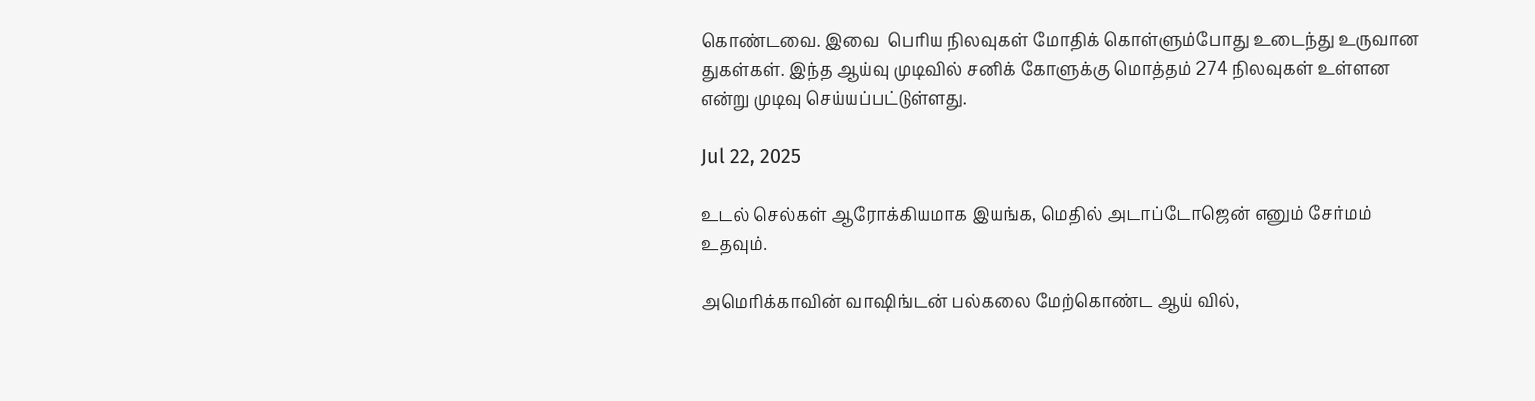கொண்டவை. இவை  பெரிய நிலவுகள் மோதிக் கொள்ளும்போது உடைந்து உருவான துகள்கள். இந்த ஆய்வு முடிவில் சனிக் கோளுக்கு மொத்தம் 274 நிலவுகள் உள்ளன என்று முடிவு செய்யப்பட்டுள்ளது.

Jul 22, 2025

உடல் செல்கள் ஆரோக்கியமாக இயங்க, மெதில் அடாப்டோஜென் எனும் சேர்மம் உதவும்.

அமெரிக்காவின் வாஷிங்டன் பல்கலை மேற்கொண்ட ஆய் வில்,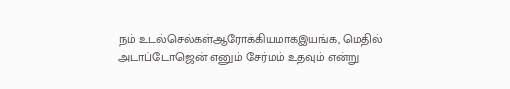நம் உடல்செல்கள்ஆரோக்கியமாகஇயங்க, மெதில் அடாப்டோஜென் எனும் சேர்மம் உதவும் என்று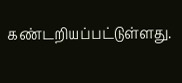கண்டறியப்பட்டுள்ளது.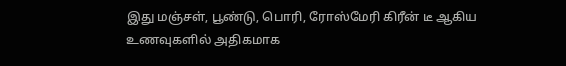இது மஞ்சள், பூண்டு, பொரி, ரோஸ்மேரி கிரீன் டீ ஆகிய உணவுகளில் அதிகமாக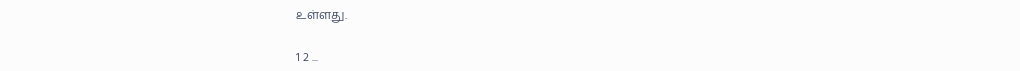உள்ளது.

1 2 ...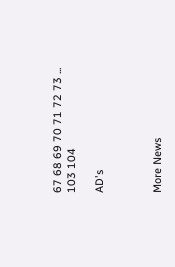67 68 69 70 71 72 73 ... 103 104

AD's



More News